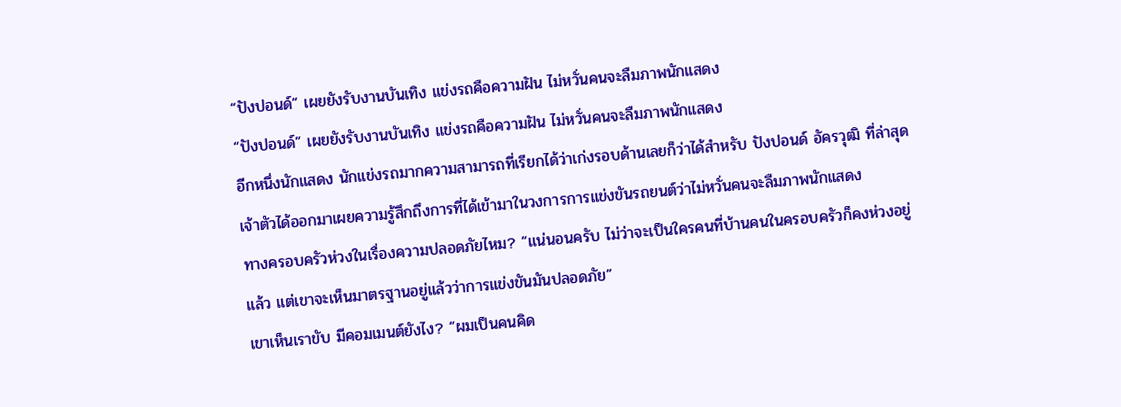“ปังปอนด์” เผยยังรับงานบันเทิง แข่งรถคือความฝัน ไม่หวั่นคนจะลืมภาพนักแสดง
“ปังปอนด์” เผยยังรับงานบันเทิง แข่งรถคือความฝัน ไม่หวั่นคนจะลืมภาพนักแสดง
อีกหนึ่งนักแสดง นักแข่งรถมากความสามารถที่เรียกได้ว่าเก่งรอบด้านเลยก็ว่าได้สำหรับ ปังปอนด์ อัครวุฒิ ที่ล่าสุดเจ้าตัวได้ออกมาเผยความรู้สึกถึงการที่ได้เข้ามาในวงการการแข่งขันรถยนต์ว่าไม่หวั่นคนจะลืมภาพนักแสดง
ทางครอบครัวห่วงในเรื่องความปลอดภัยไหม? “แน่นอนครับ ไม่ว่าจะเป็นใครคนที่บ้านคนในครอบครัวก็คงห่วงอยู่แล้ว แต่เขาจะเห็นมาตรฐานอยู่แล้วว่าการแข่งขันมันปลอดภัย”
เขาเห็นเราขับ มีคอมเมนต์ยังไง? “ผมเป็นคนคิด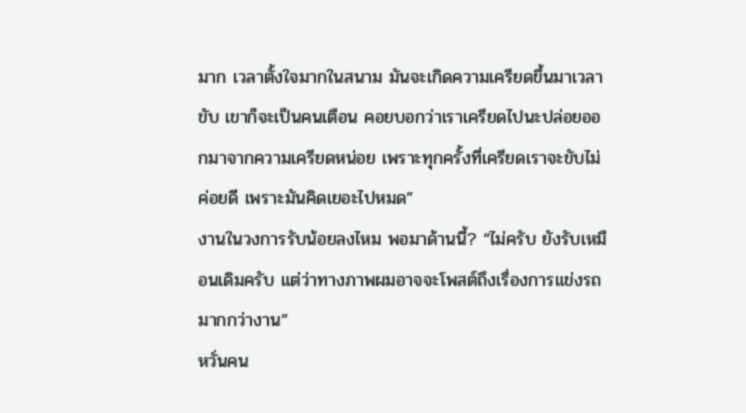มาก เวลาตั้งใจมากในสนาม มันจะเกิดความเครียดขึ้นมาเวลาขับ เขาก็จะเป็นคนเตือน คอยบอกว่าเราเครียดไปนะปล่อยออกมาจากความเครียดหน่อย เพราะทุกครั้งที่เครียดเราจะขับไม่ค่อยดี เพราะมันคิดเยอะไปหมด”
งานในวงการรับน้อยลงไหม พอมาด้านนี้? “ไม่ครับ ยังรับเหมือนเดิมครับ แต่ว่าทางภาพผมอาจจะโพสต์ถึงเรื่องการแข่งรถมากกว่างาน”
หวั่นคน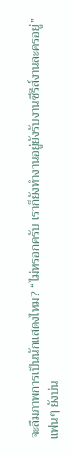จะลืมภาพการเป็นนักแสดงไหม? “ไม่หรอกครับ เราก็ยังทำงานอยู่ยังรับงานซีรีส์งานละครอยู่”
แฟนๆ ยังบ่น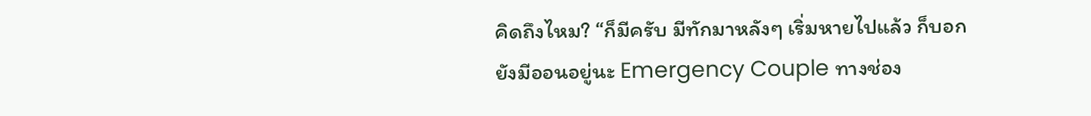คิดถึงไหม? “ก็มีครับ มีทักมาหลังๆ เริ่มหายไปแล้ว ก็บอกยังมีออนอยู่นะ Emergency Couple ทางช่อง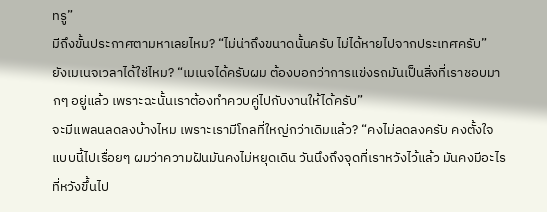ทรู”
มีถึงขั้นประกาศตามหาเลยไหม? “ไม่น่าถึงขนาดนั้นครับ ไม่ได้หายไปจากประเทศครับ”
ยังเมเนจเวลาได้ใช่ไหม? “เมเนจได้ครับผม ต้องบอกว่าการแข่งรถมันเป็นสิ่งที่เราชอบมากๆ อยู่แล้ว เพราะฉะนั้นเราต้องทำควบคู่ไปกับงานให้ได้ครับ”
จะมีแพลนลดลงบ้างไหม เพราะเรามีโกลที่ใหญ่กว่าเดิมแล้ว? “คงไม่ลดลงครับ คงตั้งใจแบบนี้ไปเรื่อยๆ ผมว่าความฝันมันคงไม่หยุดเดิน วันนึงถึงจุดที่เราหวังไว้แล้ว มันคงมีอะไรที่หวังขึ้นไป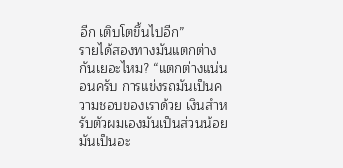อีก เติบโตขึ้นไปอีก”
รายได้สองทางมันแตกต่างกันเยอะไหม? “แตกต่างแน่นอนครับ การแข่งรถมันเป็นความชอบของเราด้วย เงินสำหรับตัวผมเองมันเป็นส่วนน้อย มันเป็นอะ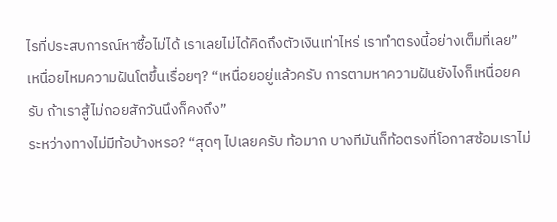ไรที่ประสบการณ์หาซื้อไม่ได้ เราเลยไม่ได้คิดถึงตัวเงินเท่าไหร่ เราทำตรงนี้อย่างเต็มที่เลย”
เหนื่อยไหมความฝันโตขึ้นเรื่อยๆ? “เหนื่อยอยู่แล้วครับ การตามหาความฝันยังไงก็เหนื่อยครับ ถ้าเราสู้ไม่ถอยสักวันนึงก็คงถึง”
ระหว่างทางไม่มีท้อบ้างหรอ? “สุดๆ ไปเลยครับ ท้อมาก บางทีมันก็ท้อตรงที่โอกาสซ้อมเราไม่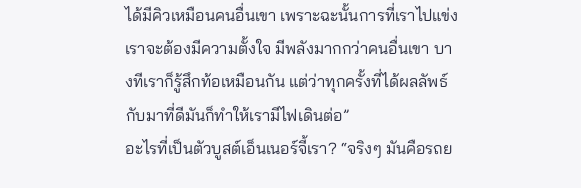ได้มีคิวเหมือนคนอื่นเขา เพราะฉะนั้นการที่เราไปแข่งเราจะต้องมีความตั้งใจ มีพลังมากกว่าคนอื่นเขา บางทีเราก็รู้สึกท้อเหมือนกัน แต่ว่าทุกครั้งที่ได้ผลลัพธ์กับมาที่ดีมันก็ทำให้เรามีไฟเดินต่อ”
อะไรที่เป็นตัวบูสต์เอ็นเนอร์จี้เรา? “จริงๆ มันคือรถย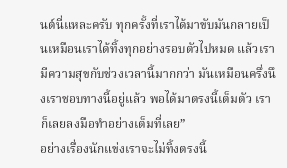นต์นี่แหละครับ ทุกครั้งที่เราได้มาขับมันกลายเป็นเหมือนเราได้ทิ้งทุกอย่างรอบตัวไปหมด แล้วเรามีความสุขกับช่วงเวลานี้มากกว่า มันเหมือนครึ่งนึงเราชอบทางนี้อยู่แล้ว พอได้มาตรงนี้เต็มตัว เราก็เลยลงมือทำอย่างเต็มที่เลย”
อย่างเรื่องนักแข่งเราจะไม่ทิ้งตรงนี้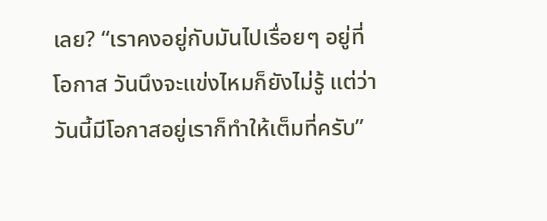เลย? “เราคงอยู่กับมันไปเรื่อยๆ อยู่ที่โอกาส วันนึงจะแข่งไหมก็ยังไม่รู้ แต่ว่าวันนี้มีโอกาสอยู่เราก็ทำให้เต็มที่ครับ”